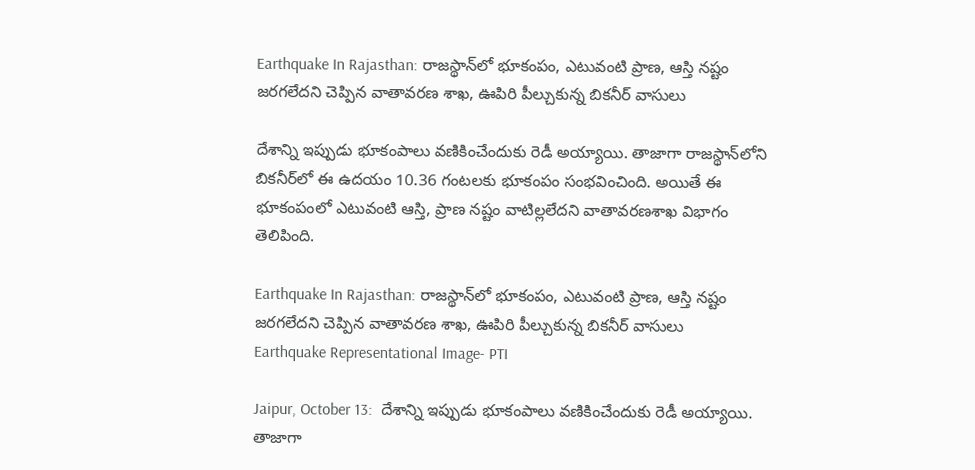Earthquake In Rajasthan: రాజస్థాన్‌లో భూకంపం, ఎటువంటి ప్రాణ, ఆస్తి నష్టం జరగలేదని చెప్పిన వాతావరణ శాఖ, ఊపిరి పీల్చుకున్న బికనీర్ వాసులు

దేశాన్ని ఇప్పుడు భూకంపాలు వణికించేందుకు రెడీ అయ్యాయి. తాజాగా రాజస్థాన్‌లోని బికనీర్‌లో ఈ ఉదయం 10.36 గంటలకు భూకంపం సంభవించింది. అయితే ఈ భూకంపంలో ఎటువంటి ఆస్తి, ప్రాణ నష్టం వాటిల్లలేదని వాతావరణశాఖ విభాగం తెలిపింది.

Earthquake In Rajasthan: రాజస్థాన్‌లో భూకంపం, ఎటువంటి ప్రాణ, ఆస్తి నష్టం జరగలేదని చెప్పిన వాతావరణ శాఖ, ఊపిరి పీల్చుకున్న బికనీర్ వాసులు
Earthquake Representational Image- PTI

Jaipur, October 13:  దేశాన్ని ఇప్పుడు భూకంపాలు వణికించేందుకు రెడీ అయ్యాయి. తాజాగా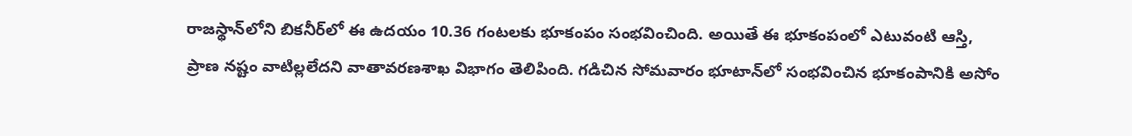రాజస్థాన్‌లోని బికనీర్‌లో ఈ ఉదయం 10.36 గంటలకు భూకంపం సంభవించింది. అయితే ఈ భూకంపంలో ఎటువంటి ఆస్తి, ప్రాణ నష్టం వాటిల్లలేదని వాతావరణశాఖ విభాగం తెలిపింది. గడిచిన సోమవారం భూటాన్‌లో సంభవించిన భూకంపానికి అసోం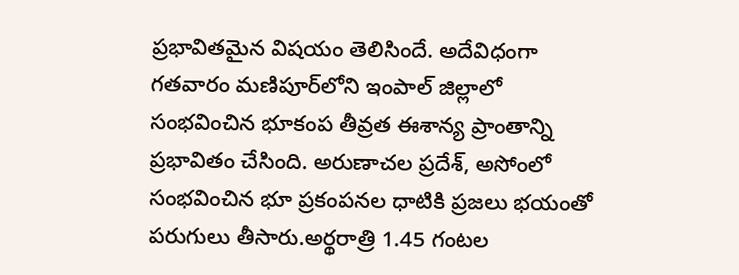ప్రభావితమైన విషయం తెలిసిందే. అదేవిధంగా గతవారం మణిపూర్‌లోని ఇంపాల్‌ జిల్లాలో సంభవించిన భూకంప తీవ్రత ఈశాన్య ప్రాంతాన్ని ప్రభావితం చేసింది. అరుణాచల ప్రదేశ్, అసోంలో సంభవించిన భూ ప్రకంపనల ధాటికి ప్రజలు భయంతో పరుగులు తీసారు.అర్థరాత్రి 1.45 గంటల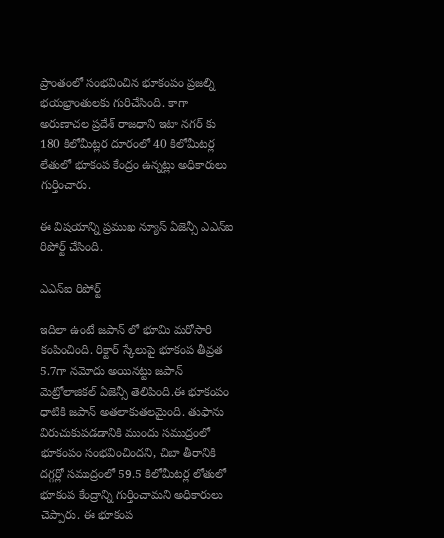ప్రాంతంలో సంభవించిన భూకంపం ప్రజల్ని భయభ్రాంతులకు గురిచేసింది. కాగా అరుణాచల ప్రదేశ్ రాజధాని ఇటా నగర్ కు 180 కిలోమీట్లర దూరంలో 40 కిలోమీటర్ల లేతులో భూకంప కేంద్రం ఉన్నట్లు అధికారులు గుర్తించారు.

ఈ విషయాన్ని ప్రముఖ న్యూస్ ఏజెన్సీ ఎఎన్ఐ రిపోర్ట్ చేసింది.

ఎఎన్ఐ రిపోర్ట్

ఇదిలా ఉంటే జపాన్ లో భూమి మరోసారి కంపించింది. రిక్టార్ స్కేలుపై భూకంప తీవ్రత 5.7గా నమోదు అయినట్టు జపాన్ మెట్రోలాజికల్ ఏజెన్సీ తెలిపింది.ఈ భూకంపం ధాటికి జపాన్ అతలాకుతలమైంది. తుఫాను విరుచుకుపడడానికి ముందు సముద్రంలో భూకంపం సంభవించిందని, చిబా తీరానికి దగ్గర్లో సముద్రంలో 59.5 కిలోమీటర్ల లోతులో భూకంప కేంద్రాన్ని గుర్తించామని అధికారులు చెప్పారు. ఈ భూకంప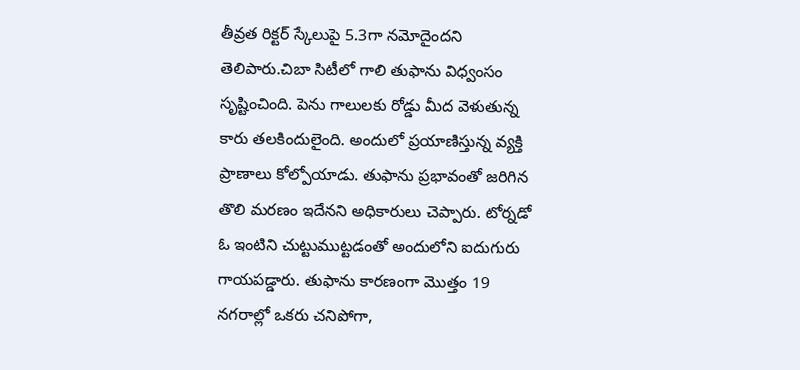తీవ్రత రిక్టర్ స్కేలుపై 5.3గా నమోదైందని తెలిపారు.చిబా సిటీలో గాలి తుఫాను విధ్వంసం సృష్టించింది. పెను గాలులకు రోడ్డు మీద వెళుతున్న కారు తలకిందులైంది. అందులో ప్రయాణిస్తున్న వ్యక్తి ప్రాణాలు కోల్పోయాడు. తుఫాను ప్రభావంతో జరిగిన తొలి మరణం ఇదేనని అధికారులు చెప్పారు. టోర్నడో ఓ ఇంటిని చుట్టుముట్టడంతో అందులోని ఐదుగురు గాయపడ్డారు. తుఫాను కారణంగా మొత్తం 19 నగరాల్లో ఒకరు చనిపోగా,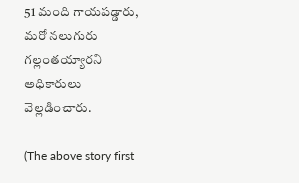51 మంది గాయపడ్డారు, మరో నలుగురు గల్లంతయ్యారని అధికారులు వెల్లడించారు.

(The above story first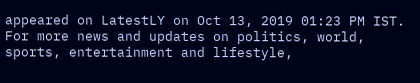appeared on LatestLY on Oct 13, 2019 01:23 PM IST. For more news and updates on politics, world, sports, entertainment and lifestyle,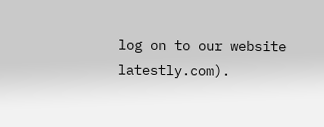log on to our website latestly.com).